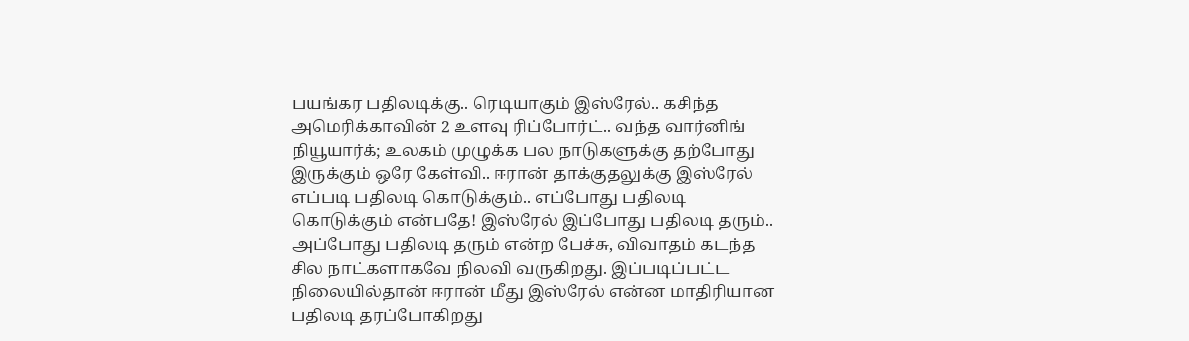பயங்கர பதிலடிக்கு.. ரெடியாகும் இஸ்ரேல்.. கசிந்த அமெரிக்காவின் 2 உளவு ரிப்போர்ட்.. வந்த வார்னிங்
நியூயார்க்; உலகம் முழுக்க பல நாடுகளுக்கு தற்போது இருக்கும் ஒரே கேள்வி.. ஈரான் தாக்குதலுக்கு இஸ்ரேல் எப்படி பதிலடி கொடுக்கும்.. எப்போது பதிலடி கொடுக்கும் என்பதே! இஸ்ரேல் இப்போது பதிலடி தரும்.. அப்போது பதிலடி தரும் என்ற பேச்சு, விவாதம் கடந்த சில நாட்களாகவே நிலவி வருகிறது. இப்படிப்பட்ட நிலையில்தான் ஈரான் மீது இஸ்ரேல் என்ன மாதிரியான பதிலடி தரப்போகிறது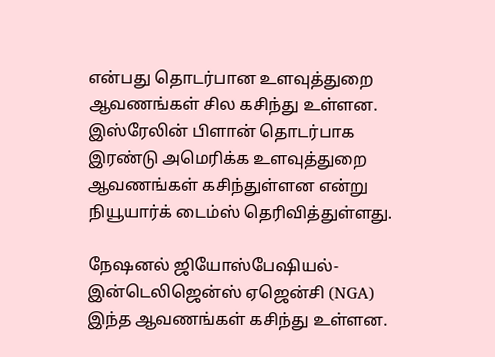என்பது தொடர்பான உளவுத்துறை ஆவணங்கள் சில கசிந்து உள்ளன.
இஸ்ரேலின் பிளான் தொடர்பாக இரண்டு அமெரிக்க உளவுத்துறை ஆவணங்கள் கசிந்துள்ளன என்று நியூயார்க் டைம்ஸ் தெரிவித்துள்ளது.

நேஷனல் ஜியோஸ்பேஷியல்-இன்டெலிஜென்ஸ் ஏஜென்சி (NGA) இந்த ஆவணங்கள் கசிந்து உள்ளன.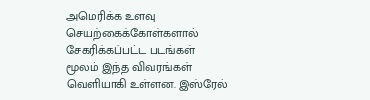அமெரிக்க உளவு செயற்கைக்கோள்களால் சேகரிக்கப்பட்ட படங்கள் மூலம் இந்த விவரங்கள் வெளியாகி உள்ளன. இஸ்ரேல்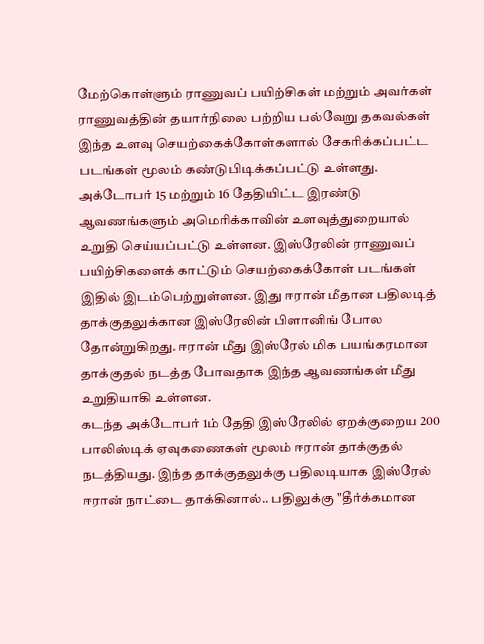மேற்கொள்ளும் ராணுவப் பயிற்சிகள் மற்றும் அவர்கள் ராணுவத்தின் தயார்நிலை பற்றிய பல்வேறு தகவல்கள் இந்த உளவு செயற்கைக்கோள்களால் சேகரிக்கப்பட்ட படங்கள் மூலம் கண்டுபிடிக்கப்பட்டு உள்ளது.
அக்டோபர் 15 மற்றும் 16 தேதியிட்ட இரண்டு ஆவணங்களும் அமெரிக்காவின் உளவுத்துறையால் உறுதி செய்யப்பட்டு உள்ளன. இஸ்ரேலின் ராணுவப் பயிற்சிகளைக் காட்டும் செயற்கைக்கோள் படங்கள் இதில் இடம்பெற்றுள்ளன. இது ஈரான் மீதான பதிலடித் தாக்குதலுக்கான இஸ்ரேலின் பிளானிங் போல தோன்றுகிறது. ஈரான் மீது இஸ்ரேல் மிக பயங்கரமான தாக்குதல் நடத்த போவதாக இந்த ஆவணங்கள் மீது உறுதியாகி உள்ளன.
கடந்த அக்டோபர் 1ம் தேதி இஸ்ரேலில் ஏறக்குறைய 200 பாலிஸ்டிக் ஏவுகணைகள் மூலம் ஈரான் தாக்குதல் நடத்தியது. இந்த தாக்குதலுக்கு பதிலடியாக இஸ்ரேல் ஈரான் நாட்டை தாக்கினால்.. பதிலுக்கு "தீர்க்கமான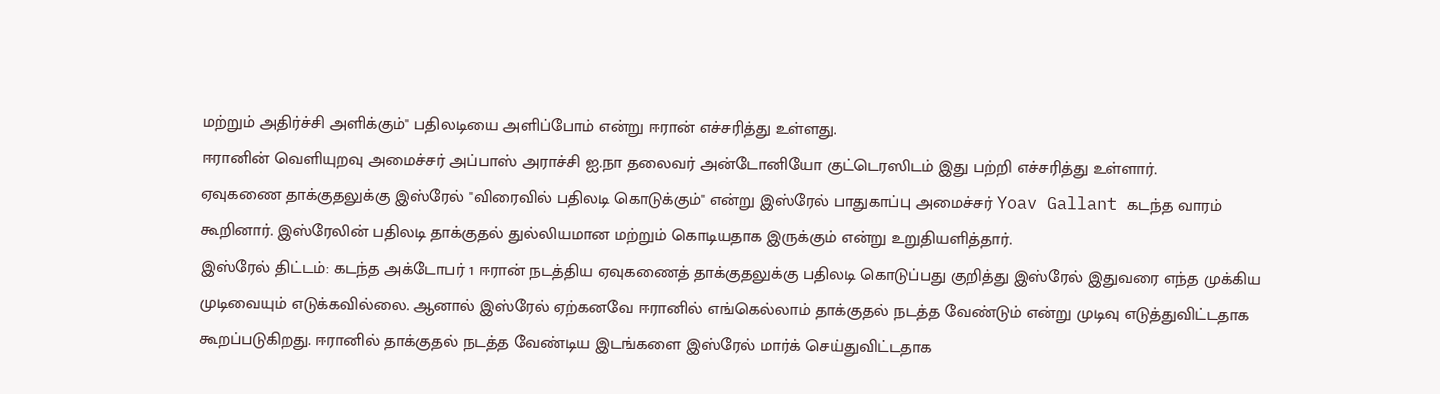மற்றும் அதிர்ச்சி அளிக்கும்" பதிலடியை அளிப்போம் என்று ஈரான் எச்சரித்து உள்ளது.
ஈரானின் வெளியுறவு அமைச்சர் அப்பாஸ் அராச்சி ஐ.நா தலைவர் அன்டோனியோ குட்டெரஸிடம் இது பற்றி எச்சரித்து உள்ளார்.
ஏவுகணை தாக்குதலுக்கு இஸ்ரேல் "விரைவில் பதிலடி கொடுக்கும்" என்று இஸ்ரேல் பாதுகாப்பு அமைச்சர் Yoav Gallant கடந்த வாரம் கூறினார். இஸ்ரேலின் பதிலடி தாக்குதல் துல்லியமான மற்றும் கொடியதாக இருக்கும் என்று உறுதியளித்தார்.
இஸ்ரேல் திட்டம்: கடந்த அக்டோபர் 1 ஈரான் நடத்திய ஏவுகணைத் தாக்குதலுக்கு பதிலடி கொடுப்பது குறித்து இஸ்ரேல் இதுவரை எந்த முக்கிய முடிவையும் எடுக்கவில்லை. ஆனால் இஸ்ரேல் ஏற்கனவே ஈரானில் எங்கெல்லாம் தாக்குதல் நடத்த வேண்டும் என்று முடிவு எடுத்துவிட்டதாக கூறப்படுகிறது. ஈரானில் தாக்குதல் நடத்த வேண்டிய இடங்களை இஸ்ரேல் மார்க் செய்துவிட்டதாக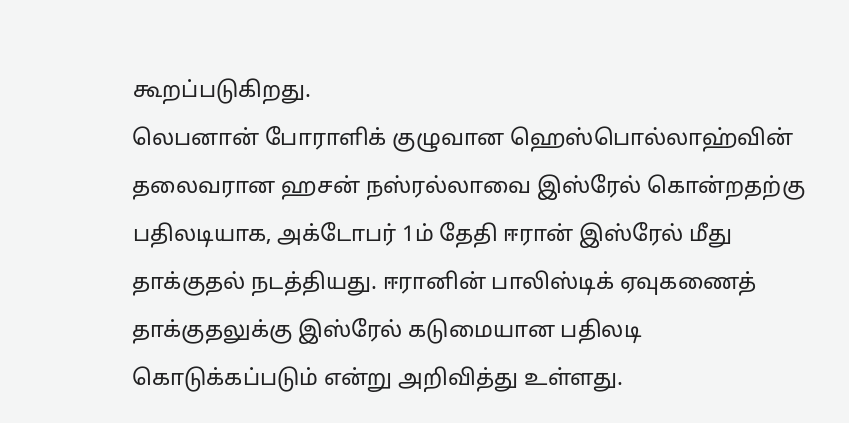கூறப்படுகிறது.
லெபனான் போராளிக் குழுவான ஹெஸ்பொல்லாஹ்வின் தலைவரான ஹசன் நஸ்ரல்லாவை இஸ்ரேல் கொன்றதற்கு பதிலடியாக, அக்டோபர் 1ம் தேதி ஈரான் இஸ்ரேல் மீது தாக்குதல் நடத்தியது. ஈரானின் பாலிஸ்டிக் ஏவுகணைத் தாக்குதலுக்கு இஸ்ரேல் கடுமையான பதிலடி கொடுக்கப்படும் என்று அறிவித்து உள்ளது.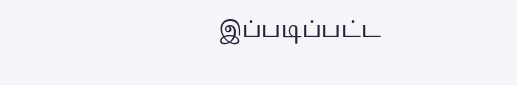இப்படிப்பட்ட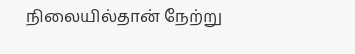நிலையில்தான் நேற்று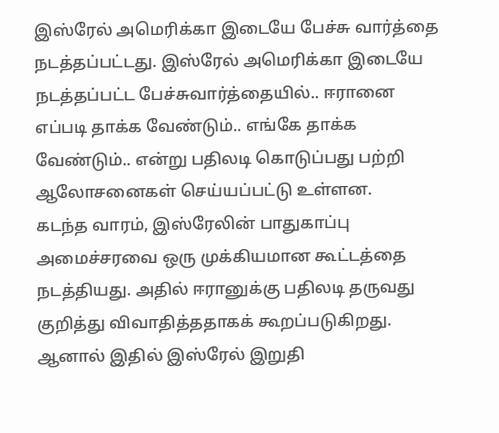இஸ்ரேல் அமெரிக்கா இடையே பேச்சு வார்த்தை நடத்தப்பட்டது. இஸ்ரேல் அமெரிக்கா இடையே நடத்தப்பட்ட பேச்சுவார்த்தையில்.. ஈரானை எப்படி தாக்க வேண்டும்.. எங்கே தாக்க வேண்டும்.. என்று பதிலடி கொடுப்பது பற்றி ஆலோசனைகள் செய்யப்பட்டு உள்ளன.
கடந்த வாரம், இஸ்ரேலின் பாதுகாப்பு அமைச்சரவை ஒரு முக்கியமான கூட்டத்தை நடத்தியது. அதில் ஈரானுக்கு பதிலடி தருவது குறித்து விவாதித்ததாகக் கூறப்படுகிறது. ஆனால் இதில் இஸ்ரேல் இறுதி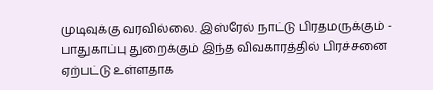முடிவுக்கு வரவில்லை. இஸ்ரேல் நாட்டு பிரதமருக்கும் - பாதுகாப்பு துறைக்கும் இந்த விவகாரத்தில் பிரச்சனை ஏற்பட்டு உள்ளதாக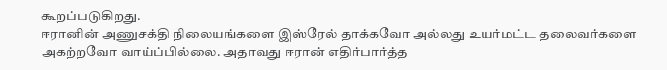கூறப்படுகிறது.
ஈரானின் அணுசக்தி நிலையங்களை இஸ்ரேல் தாக்கவோ அல்லது உயர்மட்ட தலைவர்களை அகற்றவோ வாய்ப்பில்லை. அதாவது ஈரான் எதிர்பார்த்த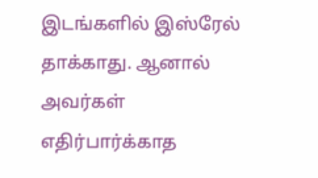இடங்களில் இஸ்ரேல் தாக்காது. ஆனால் அவர்கள் எதிர்பார்க்காத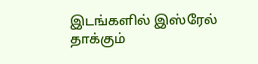இடங்களில் இஸ்ரேல் தாக்கும்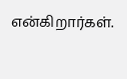என்கிறார்கள்.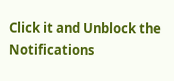Click it and Unblock the Notifications